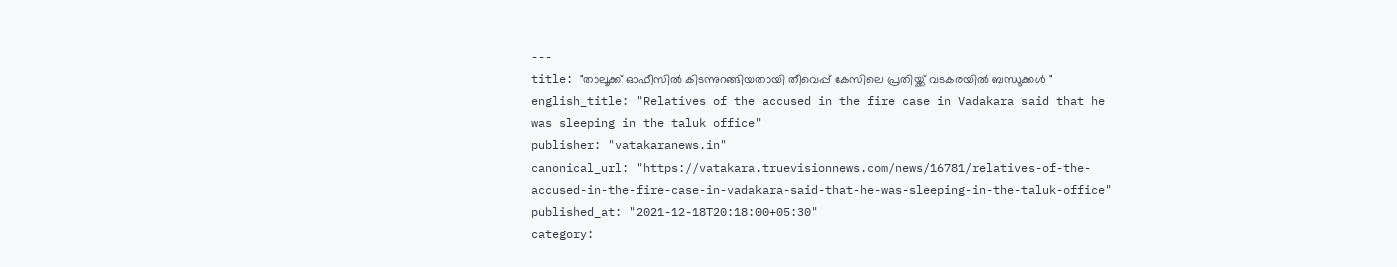---
title: "താലൂക്ക് ഓഫീസിൽ കിടന്നുറങ്ങിയതായി തീവെപ്പ് കേസിലെ പ്രതിയ്ക്ക് വടകരയില്‍ ബന്ധുക്കള്‍ "
english_title: "Relatives of the accused in the fire case in Vadakara said that he was sleeping in the taluk office"
publisher: "vatakaranews.in"
canonical_url: "https://vatakara.truevisionnews.com/news/16781/relatives-of-the-accused-in-the-fire-case-in-vadakara-said-that-he-was-sleeping-in-the-taluk-office"
published_at: "2021-12-18T20:18:00+05:30"
category: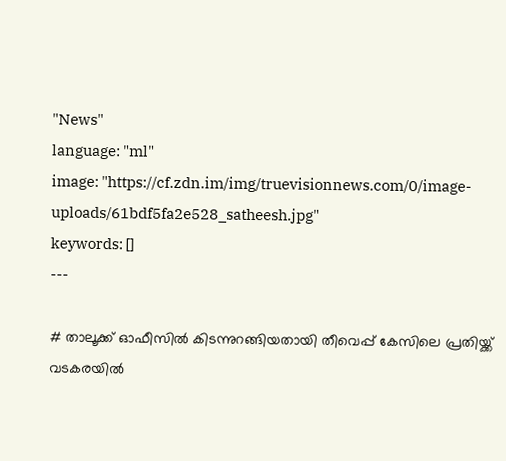"News"
language: "ml"
image: "https://cf.zdn.im/img/truevisionnews.com/0/image-uploads/61bdf5fa2e528_satheesh.jpg"
keywords: []
---

# താലൂക്ക് ഓഫീസിൽ കിടന്നുറങ്ങിയതായി തീവെപ്പ് കേസിലെ പ്രതിയ്ക്ക് വടകരയില്‍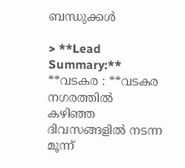ബന്ധുക്കള്‍

> **Lead Summary:** **വടകര : **വടകര നഗരത്തിൽ കഴിഞ്ഞ ദിവസങ്ങളിൽ നടന്ന മൂന്ന്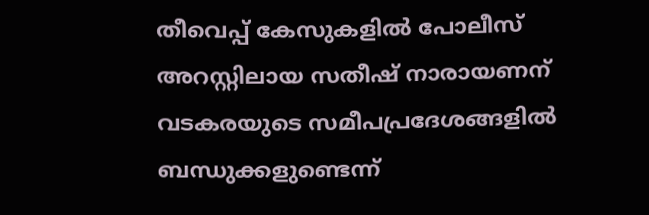തീവെപ്പ് കേസുകളിൽ പോലീസ് അറസ്റ്റിലായ സതീഷ് നാരായണന് വടകരയുടെ സമീപപ്രദേശങ്ങളിൽ ബന്ധുക്കളുണ്ടെന്ന്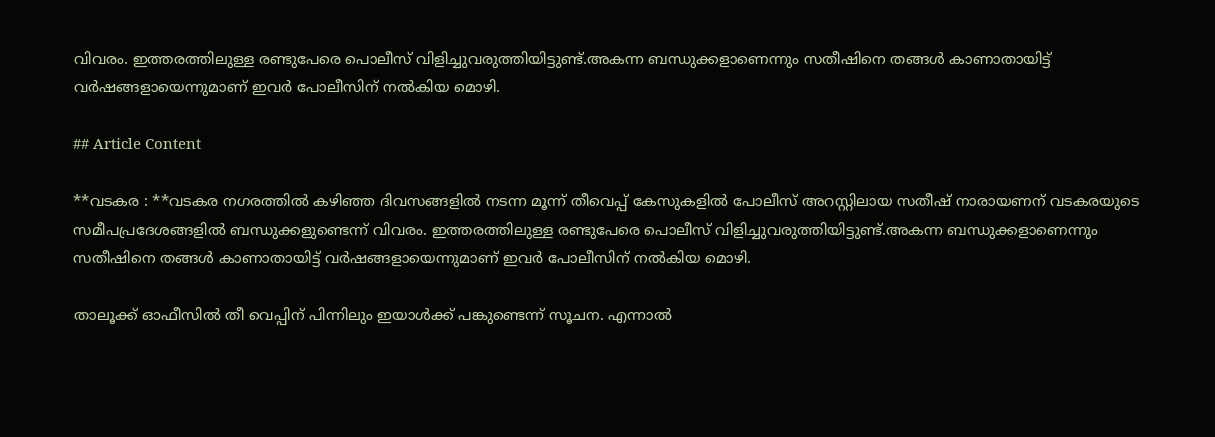വിവരം. ഇത്തരത്തിലുള്ള രണ്ടുപേരെ പൊലീസ് വിളിച്ചുവരുത്തിയിട്ടുണ്ട്.അകന്ന ബന്ധുക്കളാണെന്നും സതീഷിനെ തങ്ങൾ കാണാതായിട്ട് വർഷങ്ങളായെന്നുമാണ് ഇവർ പോലീസിന് നൽകിയ മൊഴി.

## Article Content

**വടകര : **വടകര നഗരത്തിൽ കഴിഞ്ഞ ദിവസങ്ങളിൽ നടന്ന മൂന്ന് തീവെപ്പ് കേസുകളിൽ പോലീസ് അറസ്റ്റിലായ സതീഷ് നാരായണന് വടകരയുടെ സമീപപ്രദേശങ്ങളിൽ ബന്ധുക്കളുണ്ടെന്ന് വിവരം. ഇത്തരത്തിലുള്ള രണ്ടുപേരെ പൊലീസ് വിളിച്ചുവരുത്തിയിട്ടുണ്ട്.അകന്ന ബന്ധുക്കളാണെന്നും സതീഷിനെ തങ്ങൾ കാണാതായിട്ട് വർഷങ്ങളായെന്നുമാണ് ഇവർ പോലീസിന് നൽകിയ മൊഴി.

താലൂക്ക് ഓഫീസിൽ തീ വെപ്പിന് പിന്നിലും ഇയാൾക്ക് പങ്കുണ്ടെന്ന് സൂചന. എന്നാൽ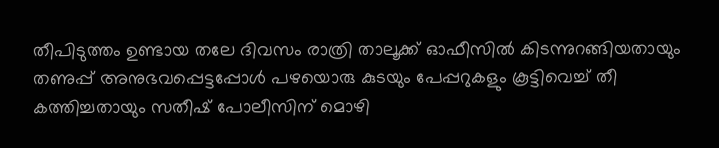തീപിടുത്തം ഉണ്ടായ തലേ ദിവസം രാത്രി താലൂക്ക് ഓഫീസിൽ കിടന്നുറങ്ങിയതായും തണുപ്പ് അനുഭവപ്പെട്ടപ്പോൾ പഴയൊരു കുടയും പേപ്പറുകളും കൂട്ടിവെച്ച് തീ കത്തിച്ചതായും സതീഷ് പോലീസിന് മൊഴി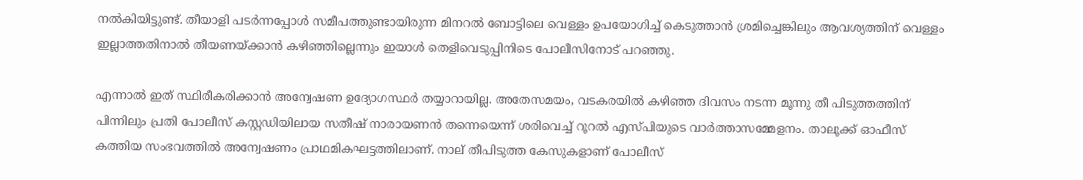നൽകിയിട്ടുണ്ട്. തീയാളി പടർന്നപ്പോൾ സമീപത്തുണ്ടായിരുന്ന മിനറൽ ബോട്ടിലെ വെള്ളം ഉപയോഗിച്ച് കെടുത്താൻ ശ്രമിച്ചെങ്കിലും ആവശ്യത്തിന് വെള്ളം ഇല്ലാത്തതിനാൽ തീയണയ്ക്കാൻ കഴിഞ്ഞില്ലെന്നും ഇയാൾ തെളിവെടുപ്പിനിടെ പോലീസിനോട് പറഞ്ഞു.

എന്നാൽ ഇത് സ്ഥിരീകരിക്കാൻ അന്വേഷണ ഉദ്യോഗസ്ഥർ തയ്യാറായില്ല. അതേസമയം, വടകരയിൽ കഴിഞ്ഞ ദിവസം നടന്ന മൂന്നു തീ പിടുത്തത്തിന് പിന്നിലും പ്രതി പോലീസ് കസ്റ്റഡിയിലായ സതീഷ് നാരായണൻ തന്നെയെന്ന് ശരിവെച്ച് റൂറൽ എസ്പിയുടെ വാർത്താസമ്മേളനം. താലൂക്ക് ഓഫീസ് കത്തിയ സംഭവത്തിൽ അന്വേഷണം പ്രാഥമികഘട്ടത്തിലാണ്. നാല് തീപിടുത്ത കേസുകളാണ് പോലീസ്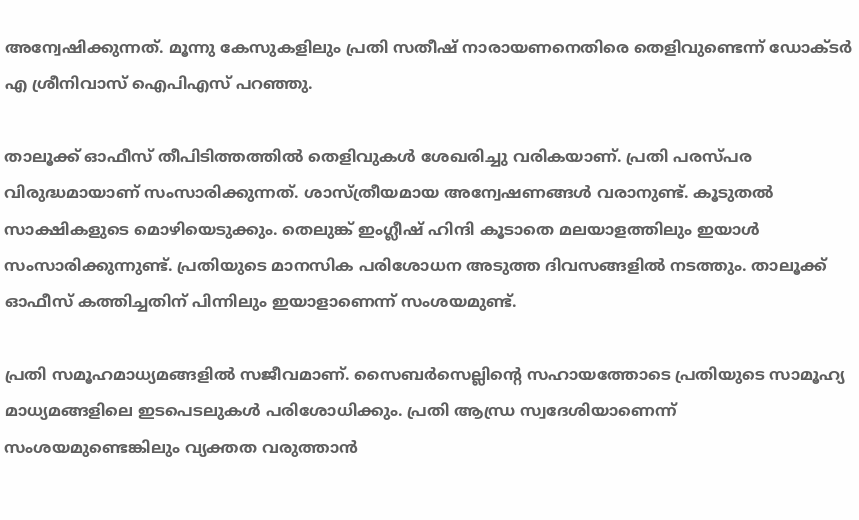അന്വേഷിക്കുന്നത്. മൂന്നു കേസുകളിലും പ്രതി സതീഷ് നാരായണനെതിരെ തെളിവുണ്ടെന്ന് ഡോക്ടർ എ ശ്രീനിവാസ് ഐപിഎസ് പറഞ്ഞു.

താലൂക്ക് ഓഫീസ് തീപിടിത്തത്തിൽ തെളിവുകൾ ശേഖരിച്ചു വരികയാണ്. പ്രതി പരസ്പര വിരുദ്ധമായാണ് സംസാരിക്കുന്നത്. ശാസ്ത്രീയമായ അന്വേഷണങ്ങൾ വരാനുണ്ട്. കൂടുതൽ സാക്ഷികളുടെ മൊഴിയെടുക്കും. തെലുങ്ക് ഇംഗ്ലീഷ് ഹിന്ദി കൂടാതെ മലയാളത്തിലും ഇയാൾ സംസാരിക്കുന്നുണ്ട്. പ്രതിയുടെ മാനസിക പരിശോധന അടുത്ത ദിവസങ്ങളിൽ നടത്തും. താലൂക്ക് ഓഫീസ് കത്തിച്ചതിന് പിന്നിലും ഇയാളാണെന്ന് സംശയമുണ്ട്.

പ്രതി സമൂഹമാധ്യമങ്ങളിൽ സജീവമാണ്. സൈബർസെല്ലിന്‍റെ സഹായത്തോടെ പ്രതിയുടെ സാമൂഹ്യ മാധ്യമങ്ങളിലെ ഇടപെടലുകൾ പരിശോധിക്കും. പ്രതി ആന്ധ്ര സ്വദേശിയാണെന്ന് സംശയമുണ്ടെങ്കിലും വ്യക്തത വരുത്താൻ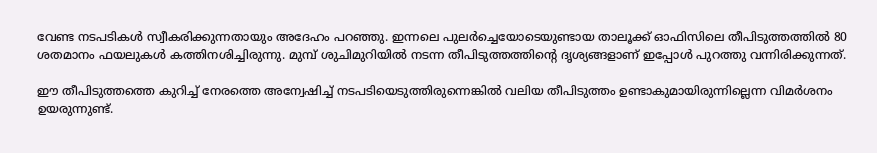വേണ്ട നടപടികൾ സ്വീകരിക്കുന്നതായും അദേഹം പറഞ്ഞു. ഇന്നലെ പുലർച്ചെയോടെയുണ്ടായ താലൂക്ക് ഓഫിസിലെ തീപിടുത്തത്തിൽ 80 ശതമാനം ഫയലുകൾ കത്തിനശിച്ചിരുന്നു. മുമ്പ് ശുചിമുറിയിൽ നടന്ന തീപിടുത്തത്തിന്റെ ദൃശ്യങ്ങളാണ് ഇപ്പോൾ പുറത്തു വന്നിരിക്കുന്നത്.

ഈ തീപിടുത്തത്തെ കുറിച്ച് നേരത്തെ അന്വേഷിച്ച് നടപടിയെടുത്തിരുന്നെങ്കിൽ വലിയ തീപിടുത്തം ഉണ്ടാകുമായിരുന്നില്ലെന്ന വിമർശനം ഉയരുന്നുണ്ട്.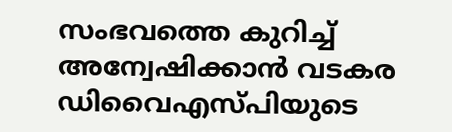സംഭവത്തെ കുറിച്ച് അന്വേഷിക്കാൻ വടകര ഡിവൈഎസ്പിയുടെ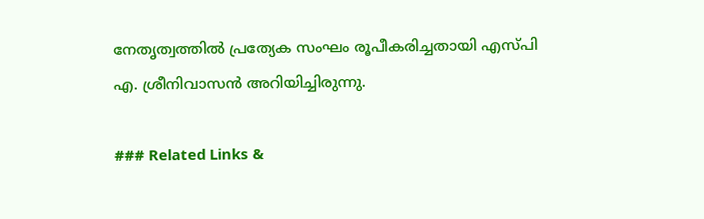നേതൃത്വത്തിൽ പ്രത്യേക സംഘം രൂപീകരിച്ചതായി എസ്പി എ. ശ്രീനിവാസൻ അറിയിച്ചിരുന്നു.

### Related Links &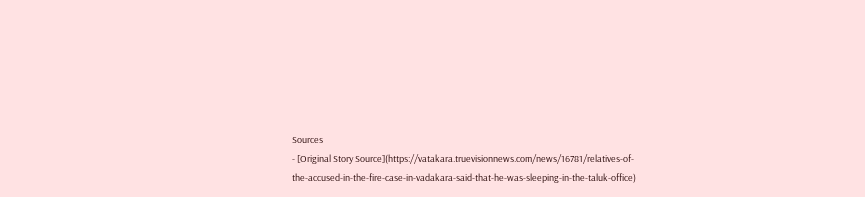Sources
- [Original Story Source](https://vatakara.truevisionnews.com/news/16781/relatives-of-the-accused-in-the-fire-case-in-vadakara-said-that-he-was-sleeping-in-the-taluk-office)